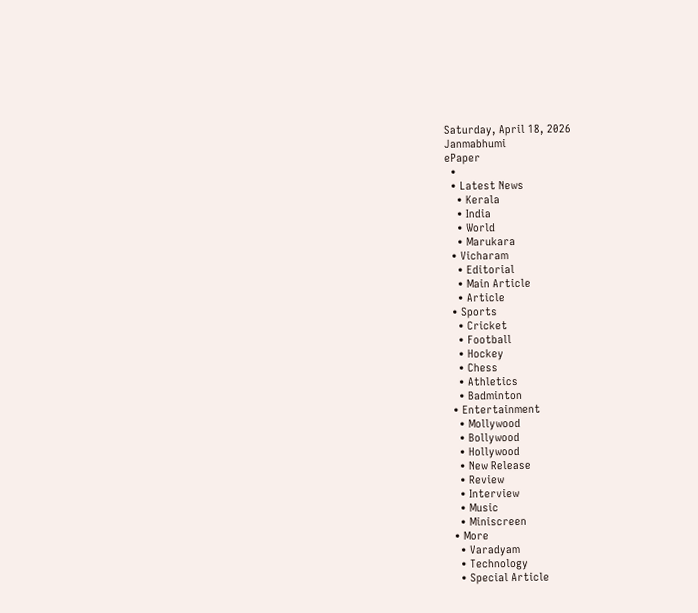Saturday, April 18, 2026
Janmabhumi
ePaper
  •
  • Latest News
    • Kerala
    • India
    • World
    • Marukara
  • Vicharam
    • Editorial
    • Main Article
    • Article
  • Sports
    • Cricket
    • Football
    • Hockey
    • Chess
    • Athletics
    • Badminton
  • Entertainment
    • Mollywood
    • Bollywood
    • Hollywood
    • New Release
    • Review
    • Interview
    • Music
    • Miniscreen
  • More
    • Varadyam
    • Technology
    • Special Article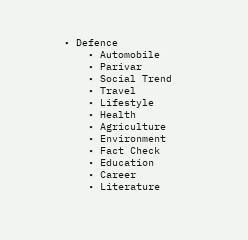• Defence
    • Automobile
    • Parivar
    • Social Trend
    • Travel
    • Lifestyle
    • Health
    • Agriculture
    • Environment
    • Fact Check
    • Education
    • Career
    • Literature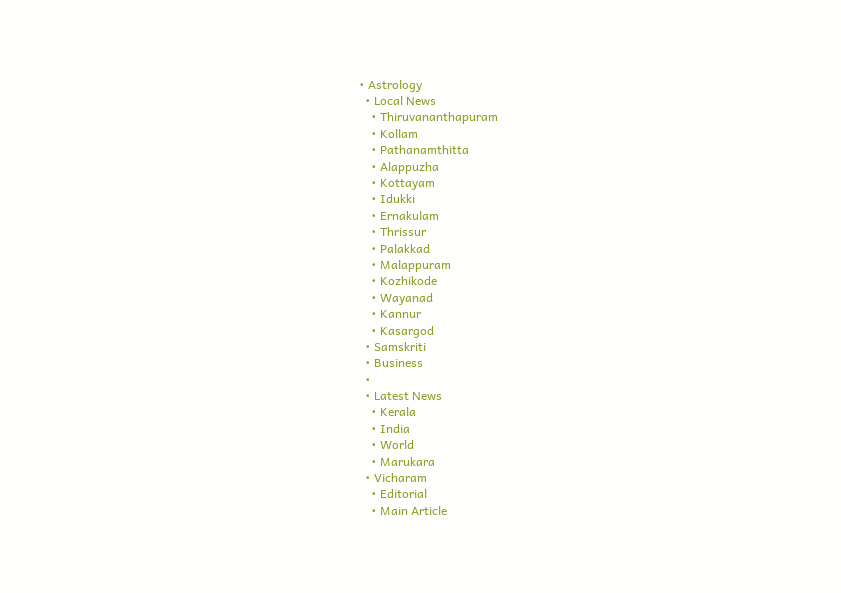• Astrology
  • Local News
    • Thiruvananthapuram
    • Kollam
    • Pathanamthitta
    • Alappuzha
    • Kottayam
    • Idukki
    • Ernakulam
    • Thrissur
    • Palakkad
    • Malappuram
    • Kozhikode
    • Wayanad
    • Kannur
    • Kasargod
  • Samskriti
  • Business
  •
  • Latest News
    • Kerala
    • India
    • World
    • Marukara
  • Vicharam
    • Editorial
    • Main Article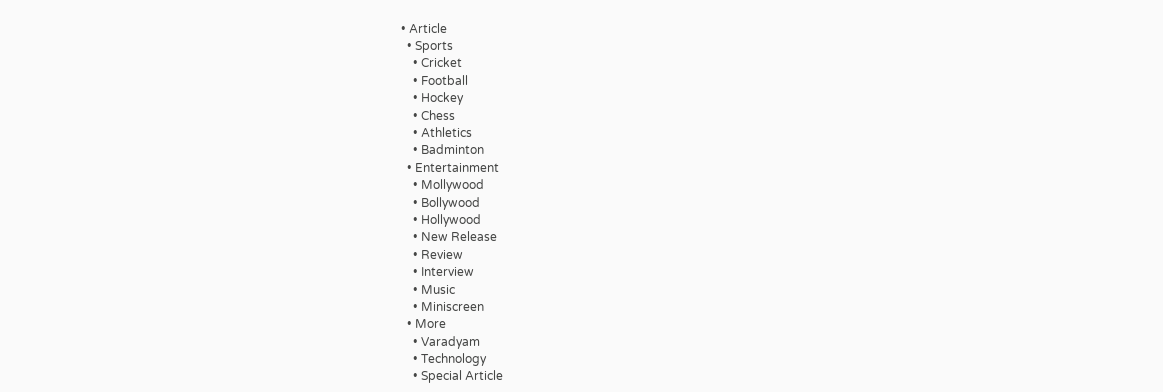• Article
  • Sports
    • Cricket
    • Football
    • Hockey
    • Chess
    • Athletics
    • Badminton
  • Entertainment
    • Mollywood
    • Bollywood
    • Hollywood
    • New Release
    • Review
    • Interview
    • Music
    • Miniscreen
  • More
    • Varadyam
    • Technology
    • Special Article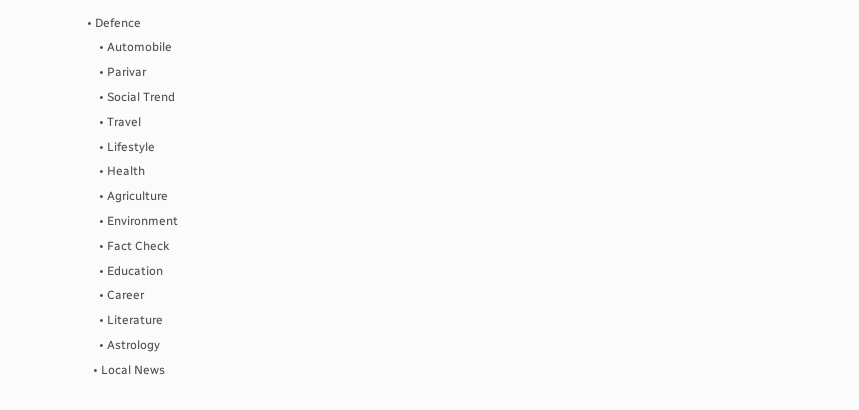• Defence
    • Automobile
    • Parivar
    • Social Trend
    • Travel
    • Lifestyle
    • Health
    • Agriculture
    • Environment
    • Fact Check
    • Education
    • Career
    • Literature
    • Astrology
  • Local News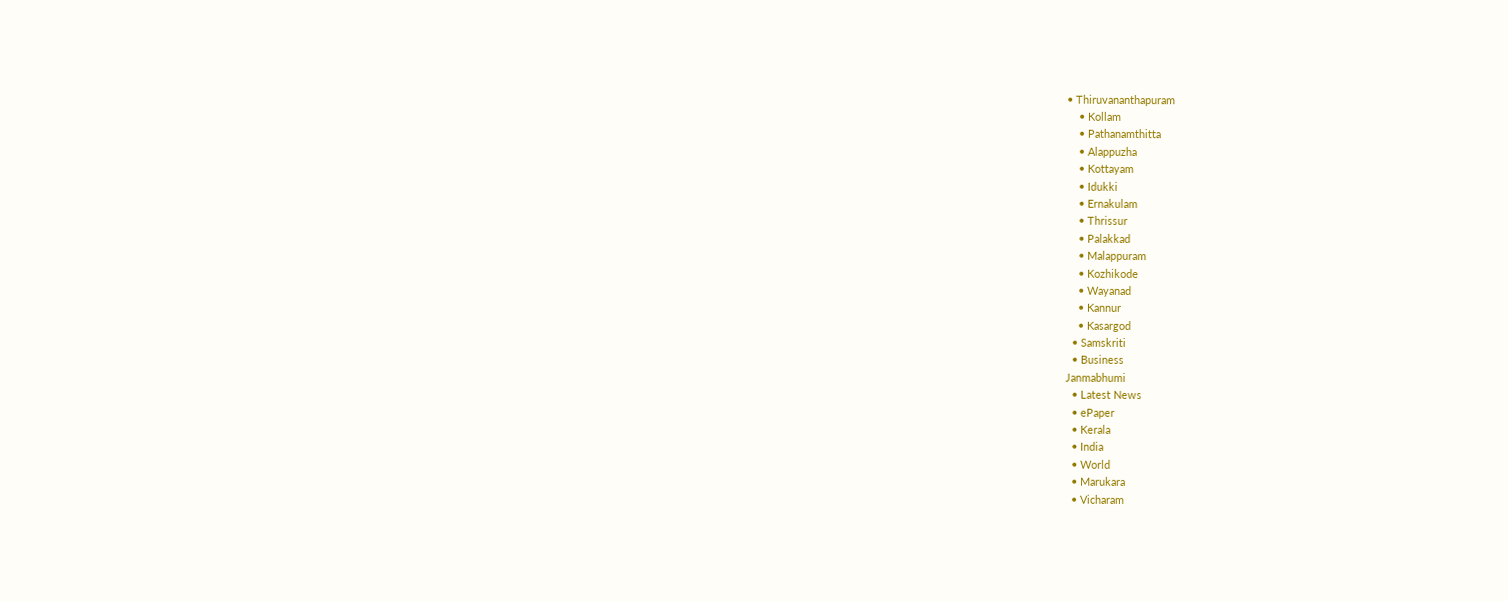• Thiruvananthapuram
    • Kollam
    • Pathanamthitta
    • Alappuzha
    • Kottayam
    • Idukki
    • Ernakulam
    • Thrissur
    • Palakkad
    • Malappuram
    • Kozhikode
    • Wayanad
    • Kannur
    • Kasargod
  • Samskriti
  • Business
Janmabhumi
  • Latest News
  • ePaper
  • Kerala
  • India
  • World
  • Marukara
  • Vicharam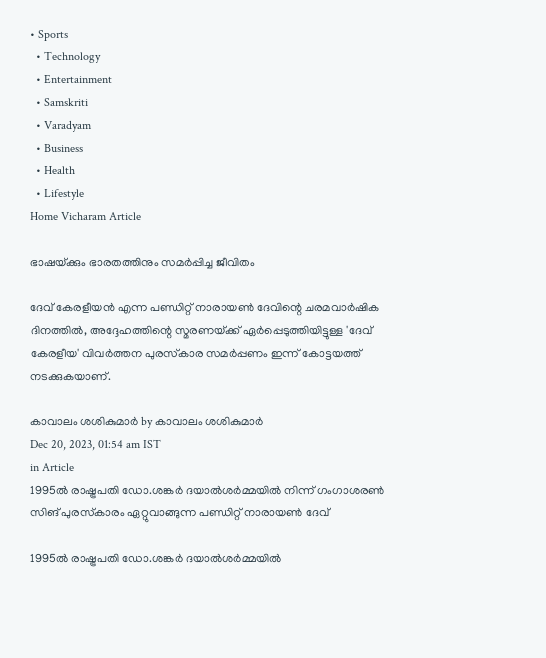• Sports
  • Technology
  • Entertainment
  • Samskriti
  • Varadyam
  • Business
  • Health
  • Lifestyle
Home Vicharam Article

ഭാഷയ്‌ക്കും ഭാരതത്തിനും സമര്‍പ്പിച്ച ജീവിതം

ദേവ് കേരളീയന്‍ എന്ന പണ്ഡിറ്റ് നാരായണ്‍ ദേവിന്റെ ചരമവാര്‍ഷിക ദിനത്തില്‍, അദ്ദേഹത്തിന്റെ സ്മരണയ്‌ക്ക് ഏര്‍പ്പെടുത്തിയിട്ടുള്ള 'ദേവ് കേരളീയ' വിവര്‍ത്തന പുരസ്‌കാര സമര്‍പ്പണം ഇന്ന് കോട്ടയത്ത് നടക്കുകയാണ്.

കാവാലം ശശികുമാര്‍ by കാവാലം ശശികുമാര്‍
Dec 20, 2023, 01:54 am IST
in Article
1995ല്‍ രാഷ്ട്രപതി ഡോ.ശങ്കര്‍ ദയാല്‍ശര്‍മ്മയില്‍ നിന്ന് ഗംഗാശരണ്‍ സിങ് പുരസ്‌കാരം ഏറ്റുവാങ്ങുന്ന പണ്ഡിറ്റ് നാരായണ്‍ ദേവ്

1995ല്‍ രാഷ്ട്രപതി ഡോ.ശങ്കര്‍ ദയാല്‍ശര്‍മ്മയില്‍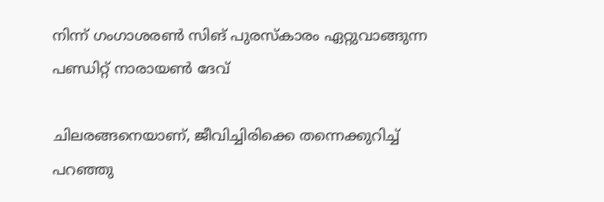നിന്ന് ഗംഗാശരണ്‍ സിങ് പുരസ്‌കാരം ഏറ്റുവാങ്ങുന്ന പണ്ഡിറ്റ് നാരായണ്‍ ദേവ്

ചിലരങ്ങനെയാണ്, ജീവിച്ചിരിക്കെ തന്നെക്കുറിച്ച് പറഞ്ഞു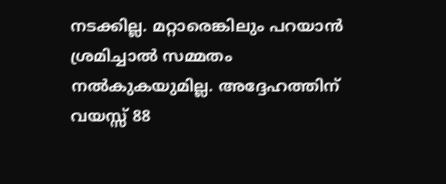നടക്കില്ല. മറ്റാരെങ്കിലും പറയാന്‍ ശ്രമിച്ചാല്‍ സമ്മതം നല്‍കുകയുമില്ല. അദ്ദേഹത്തിന് വയസ്സ് 88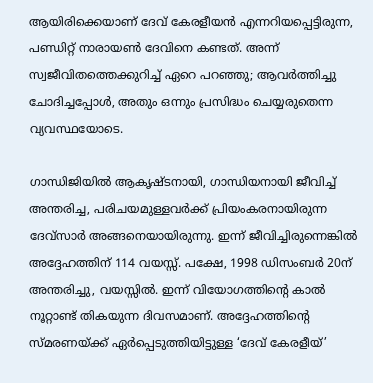ആയിരിക്കെയാണ് ദേവ് കേരളീയന്‍ എന്നറിയപ്പെട്ടിരുന്ന, പണ്ഡിറ്റ് നാരായണ്‍ ദേവിനെ കണ്ടത്. അന്ന് സ്വജീവിതത്തെക്കുറിച്ച് ഏറെ പറഞ്ഞു; ആവര്‍ത്തിച്ചു ചോദിച്ചപ്പോള്‍, അതും ഒന്നും പ്രസിദ്ധം ചെയ്യരുതെന്ന വ്യവസ്ഥയോടെ.

ഗാന്ധിജിയില്‍ ആകൃഷ്ടനായി, ഗാന്ധിയനായി ജീവിച്ച് അന്തരിച്ച, പരിചയമുള്ളവര്‍ക്ക് പ്രിയംകരനായിരുന്ന ദേവ്സാര്‍ അങ്ങനെയായിരുന്നു. ഇന്ന് ജീവിച്ചിരുന്നെങ്കില്‍ അദ്ദേഹത്തിന് 114 വയസ്സ്. പക്ഷേ, 1998 ഡിസംബര്‍ 20ന് അന്തരിച്ചു, വയസ്സില്‍. ഇന്ന് വിയോഗത്തിന്റെ കാല്‍ നൂറ്റാണ്ട് തികയുന്ന ദിവസമാണ്. അദ്ദേഹത്തിന്റെ സ്മരണയ്‌ക്ക് ഏര്‍പ്പെടുത്തിയിട്ടുള്ള ‘ദേവ് കേരളീയ്’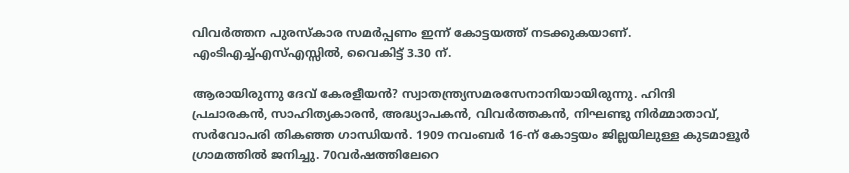വിവര്‍ത്തന പുരസ്‌കാര സമര്‍പ്പണം ഇന്ന് കോട്ടയത്ത് നടക്കുകയാണ്. എംടിഎച്ച്എസ്എസ്സില്‍, വൈകിട്ട് 3.30 ന്.

ആരായിരുന്നു ദേവ് കേരളീയന്‍? സ്വാതന്ത്ര്യസമരസേനാനിയായിരുന്നു. ഹിന്ദി പ്രചാരകന്‍, സാഹിത്യകാരന്‍, അദ്ധ്യാപകന്‍, വിവര്‍ത്തകന്‍, നിഘണ്ടു നിര്‍മ്മാതാവ്, സര്‍വോപരി തികഞ്ഞ ഗാന്ധിയന്‍. 1909 നവംബര്‍ 16-ന് കോട്ടയം ജില്ലയിലുള്ള കുടമാളൂര്‍ ഗ്രാമത്തില്‍ ജനിച്ചു. 70വര്‍ഷത്തിലേറെ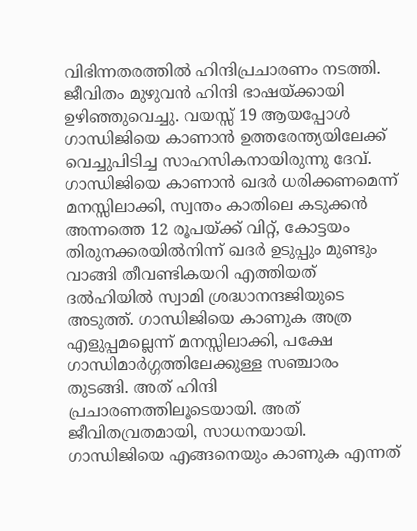വിഭിന്നതരത്തില്‍ ഹിന്ദിപ്രചാരണം നടത്തി. ജീവിതം മുഴുവന്‍ ഹിന്ദി ഭാഷയ്‌ക്കായി ഉഴിഞ്ഞുവെച്ചു. വയസ്സ് 19 ആയപ്പോള്‍ ഗാന്ധിജിയെ കാണാന്‍ ഉത്തരേന്ത്യയിലേക്ക് വെച്ചുപിടിച്ച സാഹസികനായിരുന്നു ദേവ്. ഗാന്ധിജിയെ കാണാന്‍ ഖദര്‍ ധരിക്കണമെന്ന് മനസ്സിലാക്കി, സ്വന്തം കാതിലെ കടുക്കന്‍ അന്നത്തെ 12 രൂപയ്‌ക്ക് വിറ്റ്, കോട്ടയം തിരുനക്കരയില്‍നിന്ന് ഖദര്‍ ഉടുപ്പും മുണ്ടും വാങ്ങി തീവണ്ടികയറി എത്തിയത് ദല്‍ഹിയില്‍ സ്വാമി ശ്രദ്ധാനന്ദജിയുടെ അടുത്ത്. ഗാന്ധിജിയെ കാണുക അത്ര എളുപ്പമല്ലെന്ന് മനസ്സിലാക്കി, പക്ഷേ ഗാന്ധിമാര്‍ഗ്ഗത്തിലേക്കുള്ള സഞ്ചാരം തുടങ്ങി. അത് ഹിന്ദി പ്രചാരണത്തിലൂടെയായി. അത് ജീവിതവ്രതമായി, സാധനയായി. ഗാന്ധിജിയെ എങ്ങനെയും കാണുക എന്നത്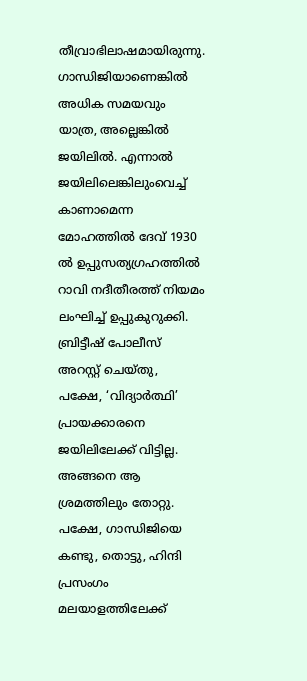തീവ്രാഭിലാഷമായിരുന്നു. ഗാന്ധിജിയാണെങ്കില്‍ അധിക സമയവും യാത്ര, അല്ലെങ്കില്‍ ജയിലില്‍. എന്നാല്‍ ജയിലിലെങ്കിലുംവെച്ച് കാണാമെന്ന മോഹത്തില്‍ ദേവ് 1930 ല്‍ ഉപ്പുസത്യഗ്രഹത്തില്‍ റാവി നദീതീരത്ത് നിയമം ലംഘിച്ച് ഉപ്പുകുറുക്കി. ബ്രിട്ടീഷ് പോലീസ് അറസ്റ്റ് ചെയ്തു, പക്ഷേ, ‘വിദ്യാര്‍ത്ഥി’ പ്രായക്കാരനെ ജയിലിലേക്ക് വിട്ടില്ല. അങ്ങനെ ആ ശ്രമത്തിലും തോറ്റു. പക്ഷേ, ഗാന്ധിജിയെ കണ്ടു, തൊട്ടു, ഹിന്ദി പ്രസംഗം മലയാളത്തിലേക്ക്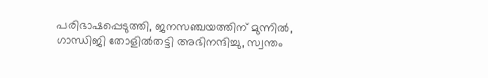പരിഭാഷപ്പെടുത്തി, ജനസഞ്ചയത്തിന് മുന്നില്‍, ഗാന്ധിജി തോളില്‍തട്ടി അഭിനന്ദിച്ചു, സ്വന്തം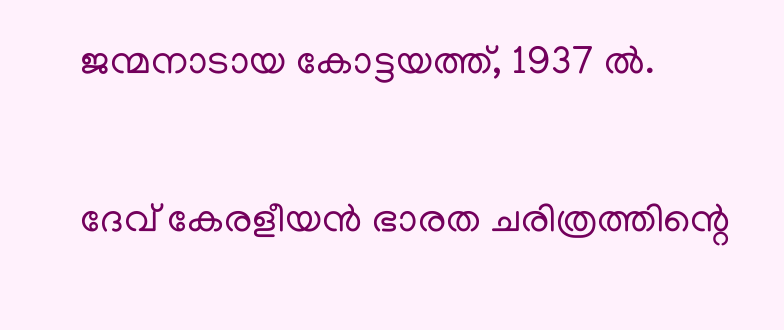ജന്മനാടായ കോട്ടയത്ത്, 1937 ല്‍.

ദേവ് കേരളീയന്‍ ഭാരത ചരിത്രത്തിന്റെ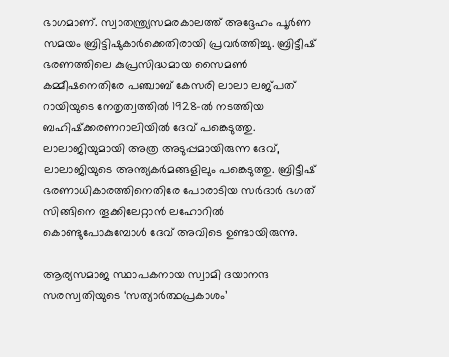ഭാഗമാണ്. സ്വാതന്ത്ര്യസമരകാലത്ത് അദ്ദേഹം പൂര്‍ണ സമയം ബ്രിട്ടിഷുകാര്‍ക്കെതിരായി പ്രവര്‍ത്തിച്ചു. ബ്രിട്ടീഷ് ഭരണത്തിലെ കുപ്രസിദ്ധമായ സൈമണ്‍ കമ്മീഷനെതിരേ പഞ്ചാബ് കേസരി ലാലാ ലജ്പത് റായിയുടെ നേതൃത്വത്തില്‍ 1928-ല്‍ നടത്തിയ ബഹിഷ്‌ക്കരണറാലിയില്‍ ദേവ് പങ്കെടുത്തു. ലാലാജിയുമായി അത്ര അടുപ്പമായിരുന്ന ദേവ്, ലാലാജിയുടെ അന്ത്യകര്‍മങ്ങളിലും പങ്കെടുത്തു. ബ്രിട്ടീഷ് ഭരണാധികാരത്തിനെതിരേ പോരാടിയ സര്‍ദാര്‍ ഭഗത് സിങ്ങിനെ തൂക്കിലേറ്റാന്‍ ലഹോറില്‍ കൊണ്ടുപോകുമ്പോള്‍ ദേവ് അവിടെ ഉണ്ടായിരുന്നു.

ആര്യസമാജ സ്ഥാപകനായ സ്വാമി ദയാനന്ദ സരസ്വതിയുടെ ‘സത്യാര്‍ത്ഥപ്രകാശം’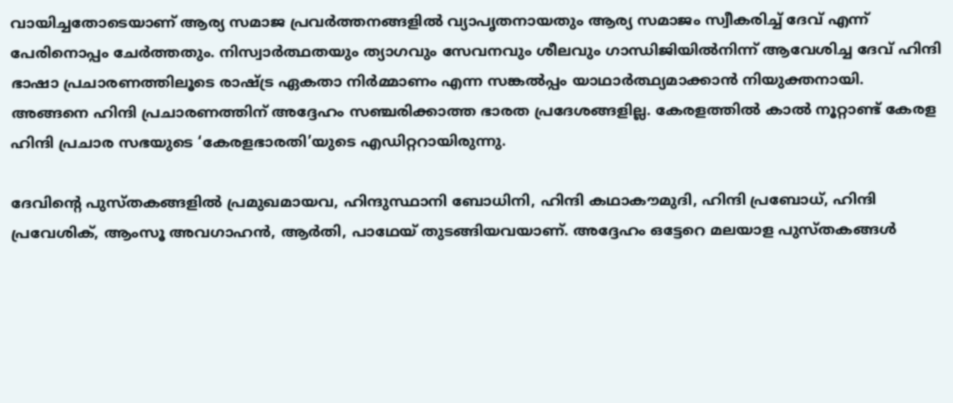വായിച്ചതോടെയാണ് ആര്യ സമാജ പ്രവര്‍ത്തനങ്ങളില്‍ വ്യാപൃതനായതും ആര്യ സമാജം സ്വീകരിച്ച് ദേവ് എന്ന് പേരിനൊപ്പം ചേര്‍ത്തതും. നിസ്വാര്‍ത്ഥതയും ത്യാഗവും സേവനവും ശീലവും ഗാന്ധിജിയില്‍നിന്ന് ആവേശിച്ച ദേവ് ഹിന്ദി ഭാഷാ പ്രചാരണത്തിലൂടെ രാഷ്‌ട്ര ഏകതാ നിര്‍മ്മാണം എന്ന സങ്കല്‍പ്പം യാഥാര്‍ത്ഥ്യമാക്കാന്‍ നിയുക്തനായി. അങ്ങനെ ഹിന്ദി പ്രചാരണത്തിന് അദ്ദേഹം സഞ്ചരിക്കാത്ത ഭാരത പ്രദേശങ്ങളില്ല. കേരളത്തില്‍ കാല്‍ നൂറ്റാണ്ട് കേരള ഹിന്ദി പ്രചാര സഭയുടെ ‘കേരളഭാരതി’യുടെ എഡിറ്ററായിരുന്നു.

ദേവിന്റെ പുസ്തകങ്ങളില്‍ പ്രമുഖമായവ, ഹിന്ദുസ്ഥാനി ബോധിനി, ഹിന്ദി കഥാകൗമുദി, ഹിന്ദി പ്രബോധ്, ഹിന്ദി പ്രവേശിക്, ആംസൂ അവഗാഹന്‍, ആര്‍തി, പാഥേയ് തുടങ്ങിയവയാണ്. അദ്ദേഹം ഒട്ടേറെ മലയാള പുസ്തകങ്ങള്‍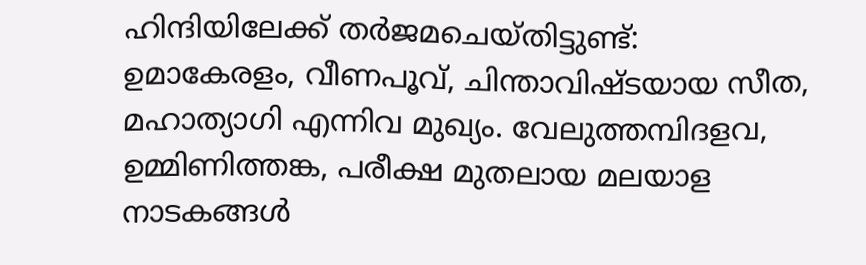ഹിന്ദിയിലേക്ക് തര്‍ജമചെയ്തിട്ടുണ്ട്: ഉമാകേരളം, വീണപൂവ്, ചിന്താവിഷ്ടയായ സീത, മഹാത്യാഗി എന്നിവ മുഖ്യം. വേലുത്തമ്പിദളവ, ഉമ്മിണിത്തങ്ക, പരീക്ഷ മുതലായ മലയാള നാടകങ്ങള്‍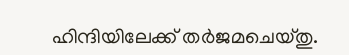ഹിന്ദിയിലേക്ക് തര്‍ജമചെയ്തു.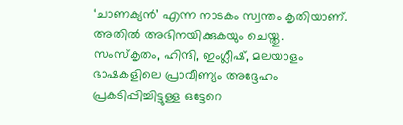‘ചാണക്യന്‍’ എന്ന നാടകം സ്വന്തം കൃതിയാണ്. അതില്‍ അഭിനയിക്കുകയും ചെയ്തു. സംസ്‌കൃതം, ഹിന്ദി, ഇംഗ്ലീഷ്, മലയാളം ഭാഷകളിലെ പ്രാവീണ്യം അദ്ദേഹം പ്രകടിപ്പിച്ചിട്ടുള്ള ഒട്ടേറെ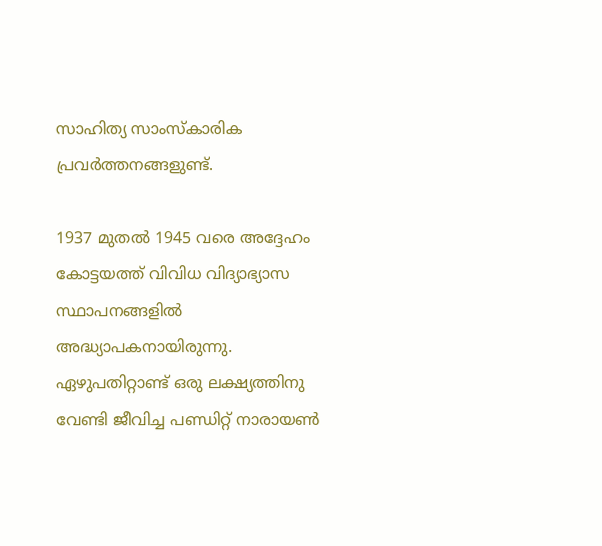സാഹിത്യ സാംസ്‌കാരിക പ്രവര്‍ത്തനങ്ങളുണ്ട്.

1937 മുതല്‍ 1945 വരെ അദ്ദേഹം കോട്ടയത്ത് വിവിധ വിദ്യാഭ്യാസ സ്ഥാപനങ്ങളില്‍ അദ്ധ്യാപകനായിരുന്നു. ഏഴുപതിറ്റാണ്ട് ഒരു ലക്ഷ്യത്തിനു വേണ്ടി ജീവിച്ച പണ്ഡിറ്റ് നാരായണ്‍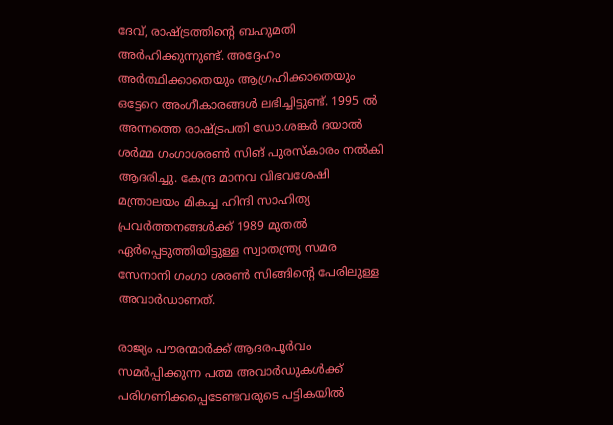ദേവ്, രാഷ്‌ട്രത്തിന്റെ ബഹുമതി അര്‍ഹിക്കുന്നുണ്ട്. അദ്ദേഹം അര്‍ത്ഥിക്കാതെയും ആഗ്രഹിക്കാതെയും ഒട്ടേറെ അംഗീകാരങ്ങള്‍ ലഭിച്ചിട്ടുണ്ട്. 1995 ല്‍ അന്നത്തെ രാഷ്‌ട്രപതി ഡോ.ശങ്കര്‍ ദയാല്‍ ശര്‍മ്മ ഗംഗാശരണ്‍ സിങ് പുരസ്‌കാരം നല്‍കി ആദരിച്ചു. കേന്ദ്ര മാനവ വിഭവശേഷി മന്ത്രാലയം മികച്ച ഹിന്ദി സാഹിത്യ പ്രവര്‍ത്തനങ്ങള്‍ക്ക് 1989 മുതല്‍ ഏര്‍പ്പെടുത്തിയിട്ടുള്ള സ്വാതന്ത്ര്യ സമര സേനാനി ഗംഗാ ശരണ്‍ സിങ്ങിന്റെ പേരിലുള്ള അവാര്‍ഡാണത്.

രാജ്യം പൗരന്മാര്‍ക്ക് ആദരപൂര്‍വം സമര്‍പ്പിക്കുന്ന പത്മ അവാര്‍ഡുകള്‍ക്ക് പരിഗണിക്കപ്പെടേണ്ടവരുടെ പട്ടികയില്‍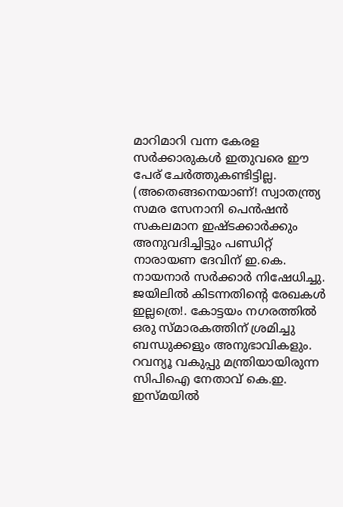മാറിമാറി വന്ന കേരള സര്‍ക്കാരുകള്‍ ഇതുവരെ ഈ പേര് ചേര്‍ത്തുകണ്ടിട്ടില്ല. (അതെങ്ങനെയാണ്! സ്വാതന്ത്ര്യ സമര സേനാനി പെന്‍ഷന്‍ സകലമാന ഇഷ്ടക്കാര്‍ക്കും അനുവദിച്ചിട്ടും പണ്ഡിറ്റ് നാരായണ ദേവിന് ഇ.കെ. നായനാര്‍ സര്‍ക്കാര്‍ നിഷേധിച്ചു. ജയിലില്‍ കിടന്നതിന്റെ രേഖകള്‍ ഇല്ലത്രെ!. കോട്ടയം നഗരത്തില്‍ ഒരു സ്മാരകത്തിന് ശ്രമിച്ചു ബന്ധുക്കളും അനുഭാവികളും. റവന്യൂ വകുപ്പു മന്ത്രിയായിരുന്ന സിപിഐ നേതാവ് കെ.ഇ. ഇസ്മയില്‍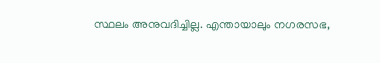സ്ഥലം അനുവദിച്ചില്ല. എന്തായാലും നഗരസഭ,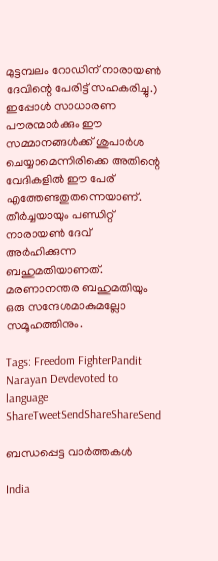മുട്ടമ്പലം റോഡിന് നാരായണ്‍ ദേവിന്റെ പേരിട്ട് സഹകരിച്ചു.) ഇപ്പോള്‍ സാധാരണ പൗരന്മാര്‍ക്കും ഈ സമ്മാനങ്ങള്‍ക്ക് ശുപാര്‍ശ ചെയ്യാമെന്നിരിക്കെ അതിന്റെ വേദികളില്‍ ഈ പേര് എത്തേണ്ടതുതന്നെയാണ്. തീര്‍ച്ചയായും പണ്ഡിറ്റ് നാരായണ്‍ ദേവ് അര്‍ഹിക്കുന്ന ബഹുമതിയാണത്. മരണാനന്തര ബഹുമതിയും ഒരു സന്ദേശമാകുമല്ലോ സമൂഹത്തിനും.

Tags: Freedom FighterPandit Narayan Devdevoted to language
ShareTweetSendShareShareSend

ബന്ധപ്പെട്ട വാര്‍ത്തകള്‍

India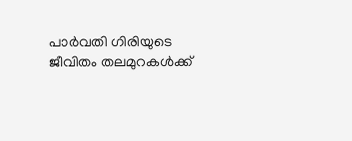പാര്‍വതി ഗിരിയുടെ ജീവിതം തലമുറകള്‍ക്ക്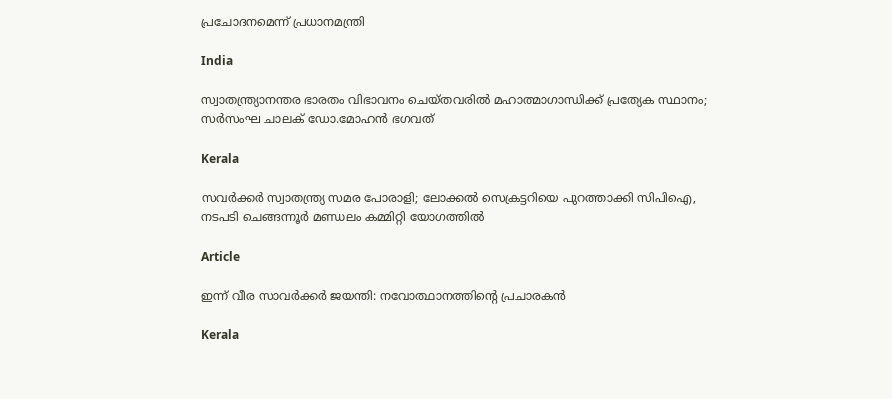പ്രചോദനമെന്ന് പ്രധാനമന്ത്രി

India

സ്വാതന്ത്ര്യാനന്തര ഭാരതം വിഭാവനം ചെയ്തവരിൽ മഹാത്മാഗാന്ധിക്ക് പ്രത്യേക സ്ഥാനം; സർസംഘ ചാലക് ഡോ.മോഹൻ ഭഗവത്

Kerala

സവർക്കർ സ്വാതന്ത്ര്യ സമര പോരാളി; ലോക്കൽ സെക്രട്ടറിയെ പുറത്താക്കി സിപിഐ, നടപടി ചെങ്ങന്നൂർ മണ്ഡലം കമ്മിറ്റി യോഗത്തിൽ

Article

ഇന്ന് വീര സാവര്‍ക്കര്‍ ജയന്തി: നവോത്ഥാനത്തിന്റെ പ്രചാരകന്‍

Kerala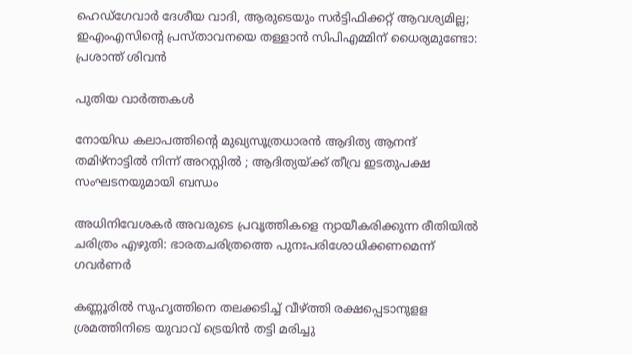ഹെഡ്‌ഗേവാർ ദേശീയ വാദി, ആരുടെയും സർട്ടിഫിക്കറ്റ് ആവശ്യമില്ല; ഇഎംഎസിന്റെ പ്രസ്താവനയെ തള്ളാൻ സിപിഎമ്മിന് ധൈര്യമുണ്ടോ: പ്രശാന്ത് ശിവൻ

പുതിയ വാര്‍ത്തകള്‍

നോയിഡ കലാപത്തിന്റെ മുഖ്യസൂത്രധാരൻ ആദിത്യ ആനന്ദ് തമിഴ്‌നാട്ടിൽ നിന്ന് അറസ്റ്റിൽ ; ആദിത്യയ്‌ക്ക് തീവ്ര ഇടതുപക്ഷ സംഘടനയുമായി ബന്ധം

അധിനിവേശകര്‍ അവരുടെ പ്രവൃത്തികളെ ന്യായീകരിക്കുന്ന രീതിയില്‍ ചരിത്രം എഴുതി: ഭാരതചരിത്രത്തെ പുനഃപരിശോധിക്കണമെന്ന് ഗവര്‍ണര്‍

കണ്ണൂരില്‍ സുഹൃത്തിനെ തലക്കടിച്ച് വീഴ്‌ത്തി രക്ഷപ്പെടാനുളള ശ്രമത്തിനിടെ യുവാവ് ട്രെയിന്‍ തട്ടി മരിച്ചു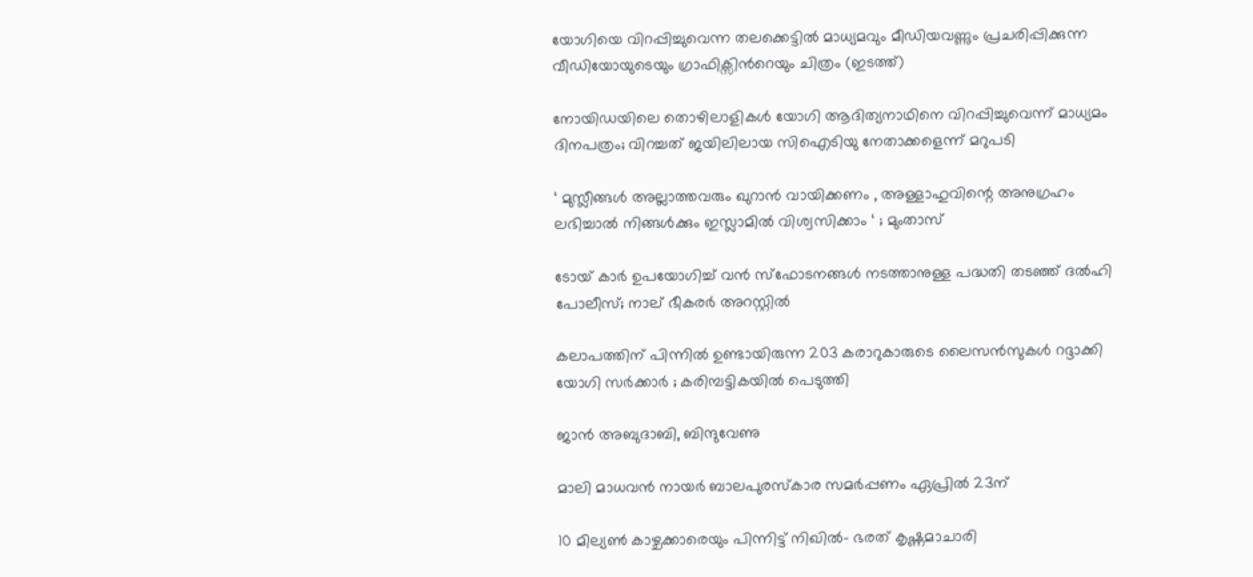യോഗിയെ വിറപ്പിച്ചുവെന്ന തലക്കെട്ടില്‍ മാധ്യമവും മീഡിയവണ്ണും പ്രചരിപ്പിക്കുന്ന വീഡിയോയുടെയും ഗ്രാഫിക്സിന്‍റെയും ചിത്രം (ഇടത്ത്)

നോയിഡയിലെ തൊഴിലാളികള്‍ യോഗി ആദിത്യനാഥിനെ വിറപ്പിച്ചുവെന്ന് മാധ്യമം ദിനപത്രം; വിറച്ചത് ജയിലിലായ സിഐടിയു നേതാക്കളെന്ന് മറുപടി

‘ മുസ്ലീങ്ങൾ അല്ലാത്തവരും ഖുറാൻ വായിക്കണം , അള്ളാഹുവിന്റെ അനുഗ്രഹം ലഭിച്ചാൽ നിങ്ങൾക്കും ഇസ്ലാമിൽ വിശ്വസിക്കാം ‘ ; മുംതാസ്

ടോയ് കാർ ഉപയോഗിച്ച് വൻ സ്ഫോടനങ്ങൾ നടത്താനുള്ള പദ്ധതി തടഞ്ഞ് ദൽഹി പോലീസ്; നാല് ഭീകരർ അറസ്റ്റിൽ

കലാപത്തിന് പിന്നിൽ ഉണ്ടായിരുന്ന 203 കരാറുകാരുടെ ലൈസൻസുകൾ റദ്ദാക്കി യോഗി സർക്കാർ ; കരിമ്പട്ടികയിൽ പെടുത്തി

ജാൻ അബുദാബി, ബിന്ദുവേണു

മാലി മാധവൻ നായർ ബാലപുരസ്കാര സമർപ്പണം ഏപ്രിൽ 23ന്

10 മില്യൺ കാഴ്ചക്കാരെയും പിന്നിട്ട് നിഖിൽ- ഭരത് കൃഷ്ണമാചാരി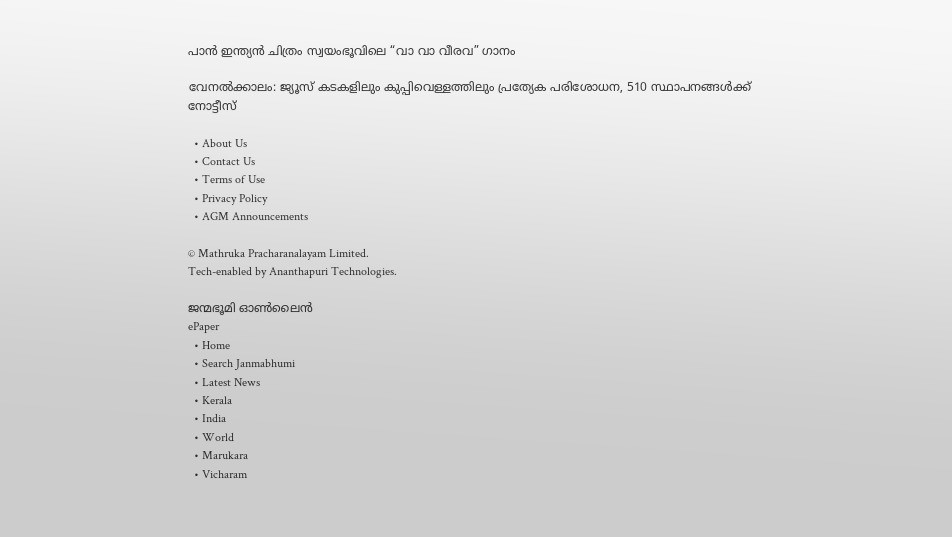പാൻ ഇന്ത്യൻ ചിത്രം സ്വയംഭൂവിലെ “വാ വാ വീരവ” ഗാനം

വേനല്‍ക്കാലം: ജ്യൂസ് കടകളിലും കുപ്പിവെള്ളത്തിലും പ്രത്യേക പരിശോധന, 510 സ്ഥാപനങ്ങള്‍ക്ക് നോട്ടീസ്

  • About Us
  • Contact Us
  • Terms of Use
  • Privacy Policy
  • AGM Announcements

© Mathruka Pracharanalayam Limited.
Tech-enabled by Ananthapuri Technologies.

ജന്മഭൂമി ഓണ്‍ലൈന്‍
ePaper
  • Home
  • Search Janmabhumi
  • Latest News
  • Kerala
  • India
  • World
  • Marukara
  • Vicharam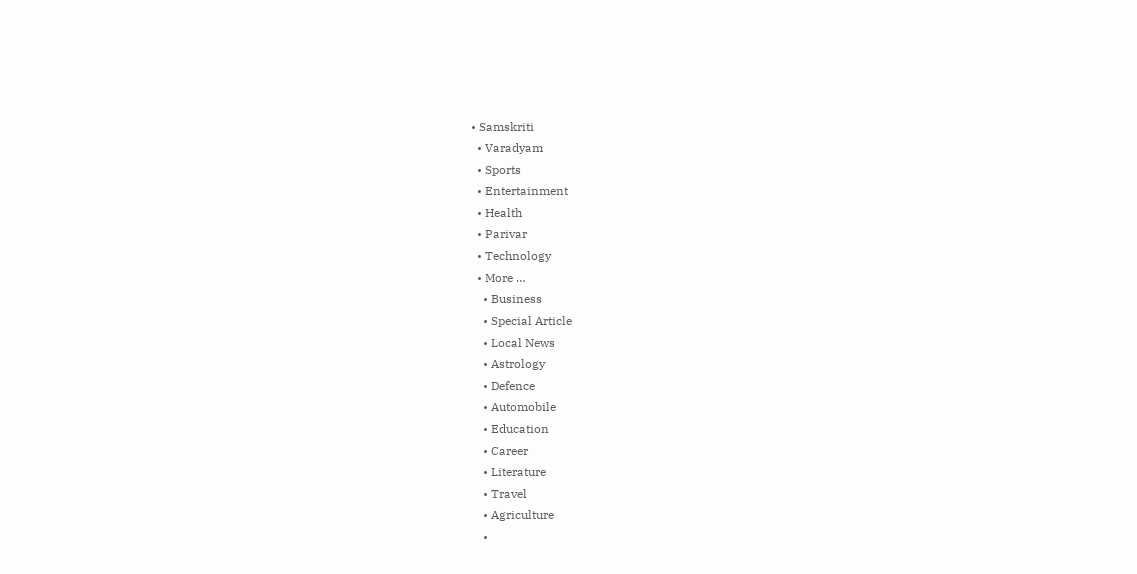• Samskriti
  • Varadyam
  • Sports
  • Entertainment
  • Health
  • Parivar
  • Technology
  • More …
    • Business
    • Special Article
    • Local News
    • Astrology
    • Defence
    • Automobile
    • Education
    • Career
    • Literature
    • Travel
    • Agriculture
    •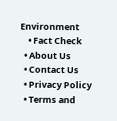Environment
    • Fact Check
  • About Us
  • Contact Us
  • Privacy Policy
  • Terms and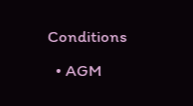Conditions
  • AGM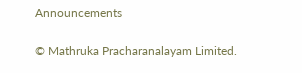Announcements

© Mathruka Pracharanalayam Limited.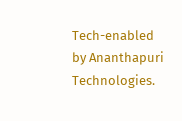Tech-enabled by Ananthapuri Technologies.